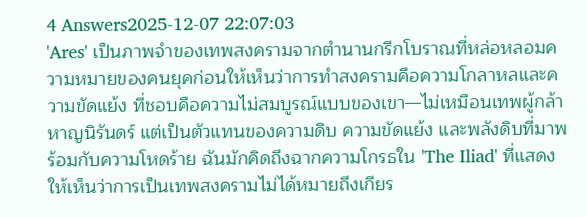4 Answers2025-12-07 22:07:03
'Ares' เป็นภาพจำของเทพสงครามจากตำนานกรีกโบราณที่หล่อหลอมความหมายของคนยุคก่อนให้เห็นว่าการทำสงครามคือความโกลาหลและความขัดแย้ง ที่ชอบคือความไม่สมบูรณ์แบบของเขา—ไม่เหมือนเทพผู้กล้าหาญนิรันดร์ แต่เป็นตัวแทนของความดิบ ความขัดแย้ง และพลังดิบที่มาพร้อมกับความโหดร้าย ฉันมักคิดถึงฉากความโกรธใน 'The Iliad' ที่แสดงให้เห็นว่าการเป็นเทพสงครามไม่ได้หมายถึงเกียร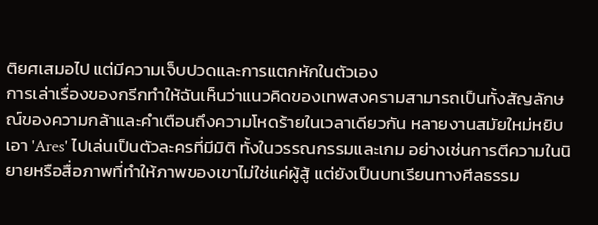ติยศเสมอไป แต่มีความเจ็บปวดและการแตกหักในตัวเอง
การเล่าเรื่องของกรีกทำให้ฉันเห็นว่าแนวคิดของเทพสงครามสามารถเป็นทั้งสัญลักษณ์ของความกล้าและคำเตือนถึงความโหดร้ายในเวลาเดียวกัน หลายงานสมัยใหม่หยิบเอา 'Ares' ไปเล่นเป็นตัวละครที่มีมิติ ทั้งในวรรณกรรมและเกม อย่างเช่นการตีความในนิยายหรือสื่อภาพที่ทำให้ภาพของเขาไม่ใช่แค่ผู้สู้ แต่ยังเป็นบทเรียนทางศีลธรรม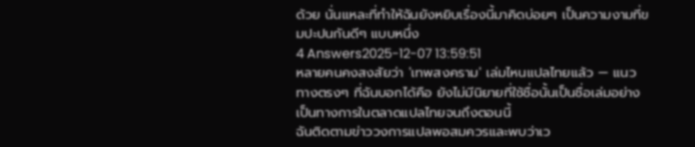ด้วย นั่นแหละที่ทำให้ฉันยังหยิบเรื่องนี้มาคิดบ่อยๆ เป็นความงามที่ขมปะปนกันดีๆ แบบหนึ่ง
4 Answers2025-12-07 13:59:51
หลายคนคงสงสัยว่า 'เทพสงคราม' เล่มไหนแปลไทยแล้ว — แนวทางตรงๆ ที่ฉันบอกได้คือ ยังไม่มีนิยายที่ใช้ชื่อนั้นเป็นชื่อเล่มอย่างเป็นทางการในตลาดแปลไทยจนถึงตอนนี้
ฉันติดตามข่าววงการแปลพอสมควรและพบว่าเว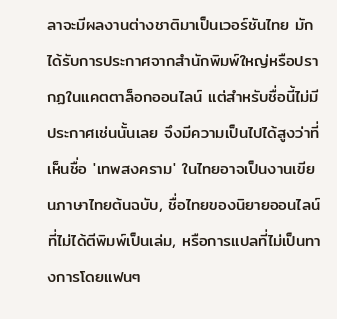ลาจะมีผลงานต่างชาติมาเป็นเวอร์ชันไทย มักได้รับการประกาศจากสำนักพิมพ์ใหญ่หรือปรากฏในแคตตาล็อกออนไลน์ แต่สำหรับชื่อนี้ไม่มีประกาศเช่นนั้นเลย จึงมีความเป็นไปได้สูงว่าที่เห็นชื่อ 'เทพสงคราม' ในไทยอาจเป็นงานเขียนภาษาไทยต้นฉบับ, ชื่อไทยของนิยายออนไลน์ที่ไม่ได้ตีพิมพ์เป็นเล่ม, หรือการแปลที่ไม่เป็นทางการโดยแฟนๆ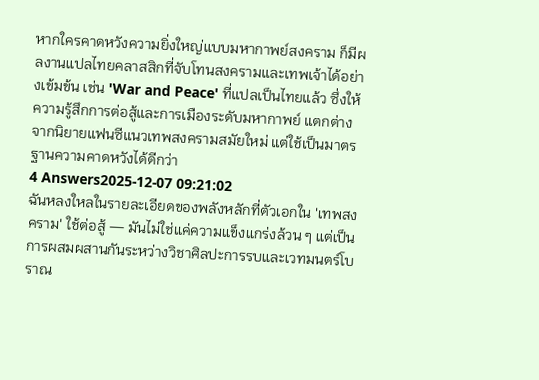หากใครคาดหวังความยิ่งใหญ่แบบมหากาพย์สงคราม ก็มีผลงานแปลไทยคลาสสิกที่จับโทนสงครามและเทพเจ้าได้อย่างเข้มข้น เช่น 'War and Peace' ที่แปลเป็นไทยแล้ว ซึ่งให้ความรู้สึกการต่อสู้และการเมืองระดับมหากาพย์ แตกต่างจากนิยายแฟนซีแนวเทพสงครามสมัยใหม่ แต่ใช้เป็นมาตรฐานความคาดหวังได้ดีกว่า
4 Answers2025-12-07 09:21:02
ฉันหลงใหลในรายละเอียดของพลังหลักที่ตัวเอกใน 'เทพสงคราม' ใช้ต่อสู้ — มันไม่ใช่แค่ความแข็งแกร่งล้วน ๆ แต่เป็นการผสมผสานกันระหว่างวิชาศิลปะการรบและเวทมนตร์โบราณ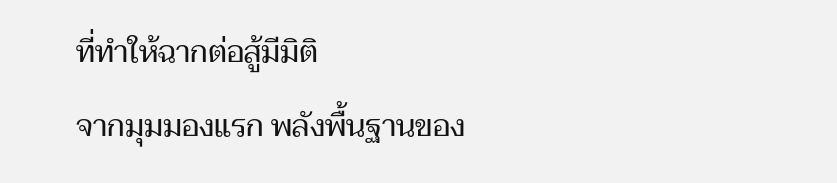ที่ทำให้ฉากต่อสู้มีมิติ
จากมุมมองแรก พลังพื้นฐานของ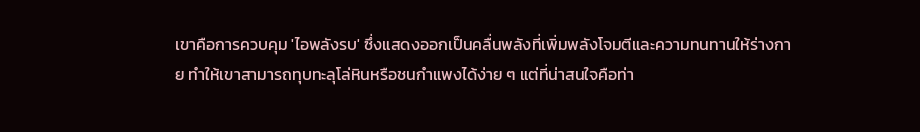เขาคือการควบคุม 'ไอพลังรบ' ซึ่งแสดงออกเป็นคลื่นพลังที่เพิ่มพลังโจมตีและความทนทานให้ร่างกาย ทำให้เขาสามารถทุบทะลุโล่หินหรือชนกำแพงได้ง่าย ๆ แต่ที่น่าสนใจคือท่า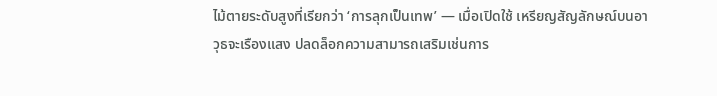ไม้ตายระดับสูงที่เรียกว่า ‘การลุกเป็นเทพ’ — เมื่อเปิดใช้ เหรียญสัญลักษณ์บนอาวุธจะเรืองแสง ปลดล็อกความสามารถเสริมเช่นการ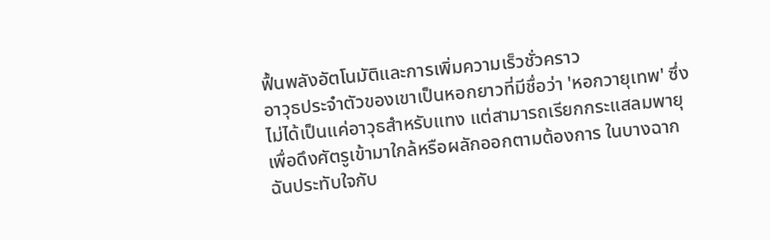ฟื้นพลังอัตโนมัติและการเพิ่มความเร็วชั่วคราว
อาวุธประจำตัวของเขาเป็นหอกยาวที่มีชื่อว่า 'หอกวายุเทพ' ซึ่งไม่ได้เป็นแค่อาวุธสำหรับแทง แต่สามารถเรียกกระแสลมพายุเพื่อดึงศัตรูเข้ามาใกล้หรือผลักออกตามต้องการ ในบางฉากฉันประทับใจกับ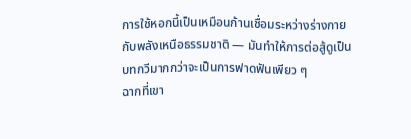การใช้หอกนี้เป็นเหมือนก้านเชื่อมระหว่างร่างกายกับพลังเหนือธรรมชาติ — มันทำให้การต่อสู้ดูเป็นบทกวีมากกว่าจะเป็นการฟาดฟันเพียว ๆ
ฉากที่เขา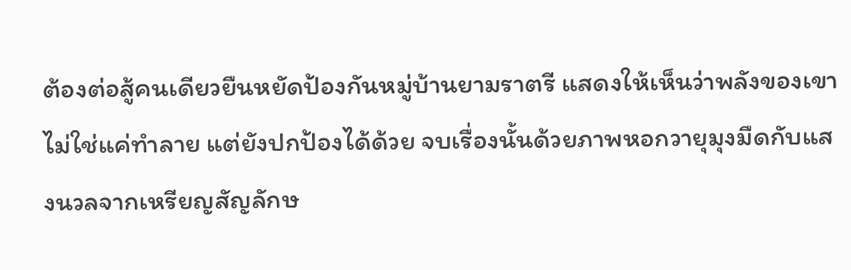ต้องต่อสู้คนเดียวยืนหยัดป้องกันหมู่บ้านยามราตรี แสดงให้เห็นว่าพลังของเขาไม่ใช่แค่ทำลาย แต่ยังปกป้องได้ด้วย จบเรื่องนั้นด้วยภาพหอกวายุมุงมืดกับแสงนวลจากเหรียญสัญลักษ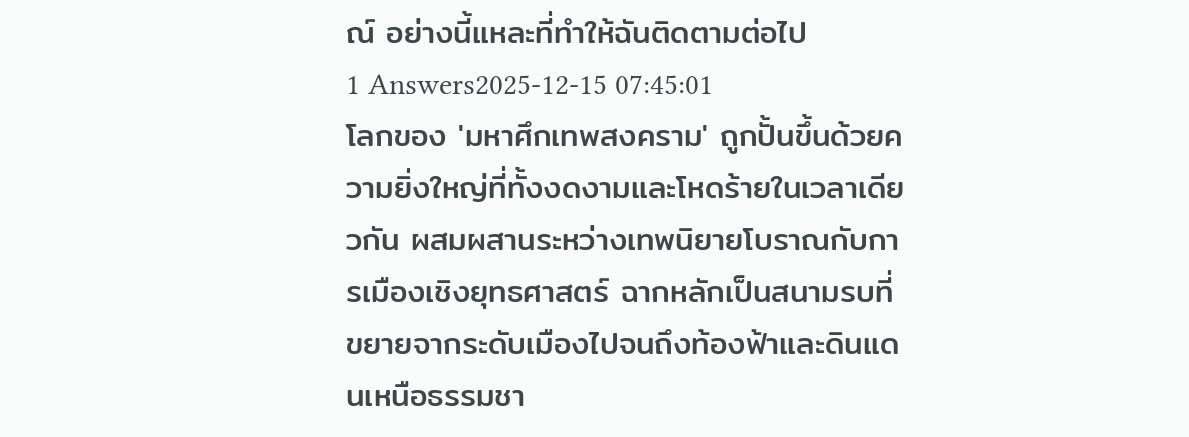ณ์ อย่างนี้แหละที่ทำให้ฉันติดตามต่อไป
1 Answers2025-12-15 07:45:01
โลกของ 'มหาศึกเทพสงคราม' ถูกปั้นขึ้นด้วยความยิ่งใหญ่ที่ทั้งงดงามและโหดร้ายในเวลาเดียวกัน ผสมผสานระหว่างเทพนิยายโบราณกับการเมืองเชิงยุทธศาสตร์ ฉากหลักเป็นสนามรบที่ขยายจากระดับเมืองไปจนถึงท้องฟ้าและดินแดนเหนือธรรมชา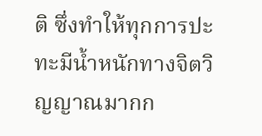ติ ซึ่งทำให้ทุกการปะทะมีน้ำหนักทางจิตวิญญาณมากก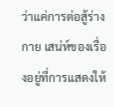ว่าแค่การต่อสู้ร่างกาย เสน่ห์ของเรื่องอยู่ที่การแสดงให้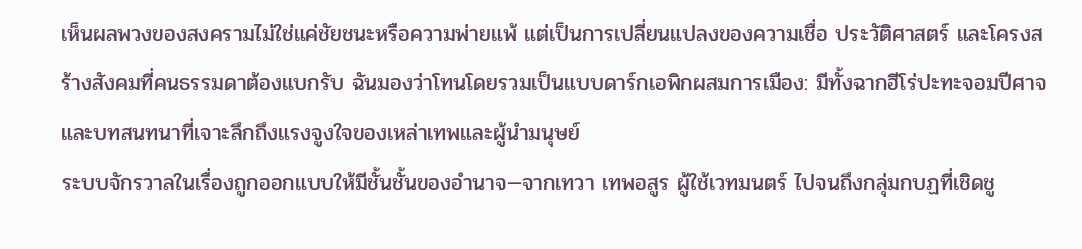เห็นผลพวงของสงครามไม่ใช่แค่ชัยชนะหรือความพ่ายแพ้ แต่เป็นการเปลี่ยนแปลงของความเชื่อ ประวัติศาสตร์ และโครงสร้างสังคมที่คนธรรมดาต้องแบกรับ ฉันมองว่าโทนโดยรวมเป็นแบบดาร์กเอพิกผสมการเมือง: มีทั้งฉากฮีโร่ปะทะจอมปีศาจและบทสนทนาที่เจาะลึกถึงแรงจูงใจของเหล่าเทพและผู้นำมนุษย์
ระบบจักรวาลในเรื่องถูกออกแบบให้มีชั้นชั้นของอำนาจ—จากเทวา เทพอสูร ผู้ใช้เวทมนตร์ ไปจนถึงกลุ่มกบฏที่เชิดชู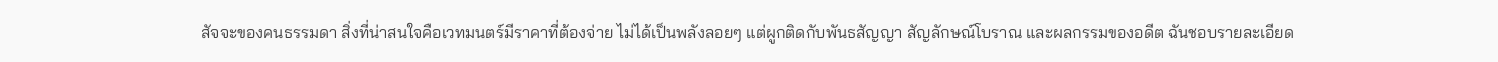สัจจะของคนธรรมดา สิ่งที่น่าสนใจคือเวทมนตร์มีราคาที่ต้องจ่าย ไม่ได้เป็นพลังลอยๆ แต่ผูกติดกับพันธสัญญา สัญลักษณ์โบราณ และผลกรรมของอดีต ฉันชอบรายละเอียด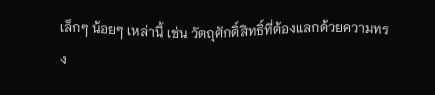เล็กๆ น้อยๆ เหล่านี้ เช่น วัตถุศักดิ์สิทธิ์ที่ต้องแลกด้วยความทรง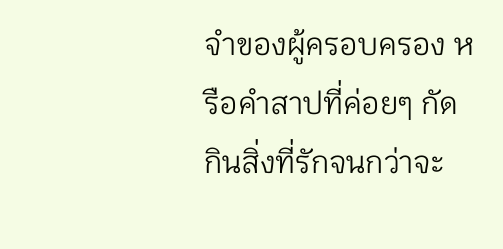จำของผู้ครอบครอง หรือคำสาปที่ค่อยๆ กัดกินสิ่งที่รักจนกว่าจะ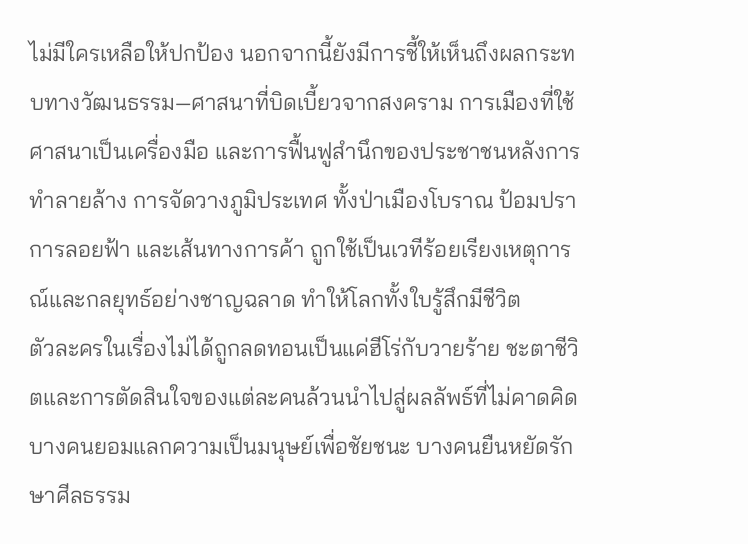ไม่มีใครเหลือให้ปกป้อง นอกจากนี้ยังมีการชี้ให้เห็นถึงผลกระทบทางวัฒนธรรม—ศาสนาที่บิดเบี้ยวจากสงคราม การเมืองที่ใช้ศาสนาเป็นเครื่องมือ และการฟื้นฟูสำนึกของประชาชนหลังการทำลายล้าง การจัดวางภูมิประเทศ ทั้งป่าเมืองโบราณ ป้อมปราการลอยฟ้า และเส้นทางการค้า ถูกใช้เป็นเวทีร้อยเรียงเหตุการณ์และกลยุทธ์อย่างชาญฉลาด ทำให้โลกทั้งใบรู้สึกมีชีวิต
ตัวละครในเรื่องไม่ได้ถูกลดทอนเป็นแค่ฮีโร่กับวายร้าย ชะตาชีวิตและการตัดสินใจของแต่ละคนล้วนนำไปสู่ผลลัพธ์ที่ไม่คาดคิด บางคนยอมแลกความเป็นมนุษย์เพื่อชัยชนะ บางคนยืนหยัดรักษาศีลธรรม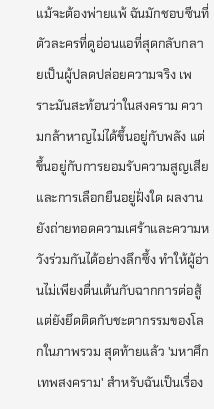แม้จะต้องพ่ายแพ้ ฉันมักชอบซีนที่ตัวละครที่ดูอ่อนแอที่สุดกลับกลายเป็นผู้ปลดปล่อยความจริง เพราะมันสะท้อนว่าในสงคราม ความกล้าหาญไม่ได้ขึ้นอยู่กับพลัง แต่ขึ้นอยู่กับการยอมรับความสูญเสียและการเลือกยืนอยู่ฝั่งใด ผลงานยังถ่ายทอดความเศร้าและความหวังร่วมกันได้อย่างลึกซึ้ง ทำให้ผู้อ่านไม่เพียงตื่นเต้นกับฉากการต่อสู้ แต่ยังยึดติดกับชะตากรรมของโลกในภาพรวม สุดท้ายแล้ว 'มหาศึกเทพสงคราม' สำหรับฉันเป็นเรื่อง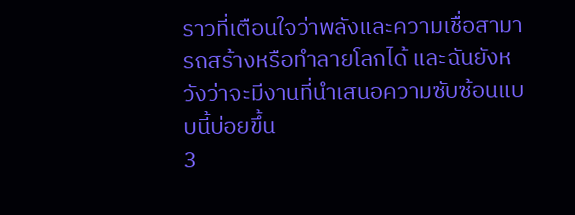ราวที่เตือนใจว่าพลังและความเชื่อสามารถสร้างหรือทำลายโลกได้ และฉันยังหวังว่าจะมีงานที่นำเสนอความซับซ้อนแบบนี้บ่อยขึ้น
3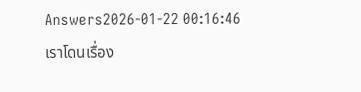Answers2026-01-22 00:16:46
เราโดนเรื่อง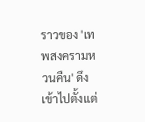ราวของ 'เทพสงครามหวนคืน' ดึงเข้าไปตั้งแต่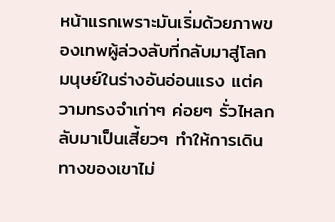หน้าแรกเพราะมันเริ่มด้วยภาพของเทพผู้ล่วงลับที่กลับมาสู่โลกมนุษย์ในร่างอันอ่อนแรง แต่ความทรงจำเก่าๆ ค่อยๆ รั่วไหลกลับมาเป็นเสี้ยวๆ ทำให้การเดินทางของเขาไม่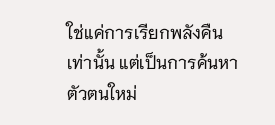ใช่แค่การเรียกพลังคืนเท่านั้น แต่เป็นการค้นหาตัวตนใหม่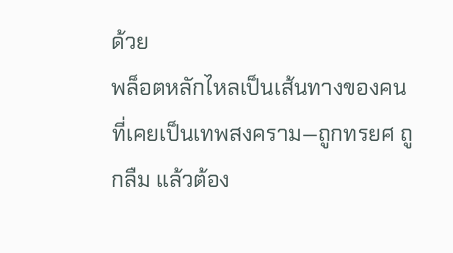ด้วย
พล็อตหลักไหลเป็นเส้นทางของคนที่เคยเป็นเทพสงคราม—ถูกทรยศ ถูกลืม แล้วต้อง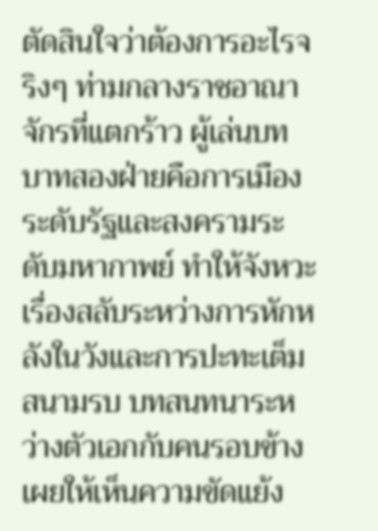ตัดสินใจว่าต้องการอะไรจริงๆ ท่ามกลางราชอาณาจักรที่แตกร้าว ผู้เล่นบทบาทสองฝ่ายคือการเมืองระดับรัฐและสงครามระดับมหากาพย์ ทำให้จังหวะเรื่องสลับระหว่างการหักหลังในวังและการปะทะเต็มสนามรบ บทสนทนาระหว่างตัวเอกกับคนรอบข้างเผยให้เห็นความขัดแย้ง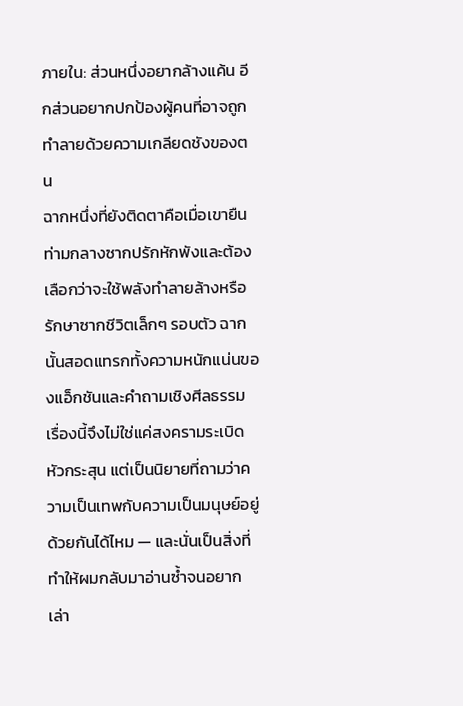ภายใน: ส่วนหนึ่งอยากล้างแค้น อีกส่วนอยากปกป้องผู้คนที่อาจถูกทำลายด้วยความเกลียดชังของตน
ฉากหนึ่งที่ยังติดตาคือเมื่อเขายืนท่ามกลางซากปรักหักพังและต้องเลือกว่าจะใช้พลังทำลายล้างหรือรักษาซากชีวิตเล็กๆ รอบตัว ฉากนั้นสอดแทรกทั้งความหนักแน่นของแอ็กชันและคำถามเชิงศีลธรรม เรื่องนี้จึงไม่ใช่แค่สงครามระเบิดหัวกระสุน แต่เป็นนิยายที่ถามว่าความเป็นเทพกับความเป็นมนุษย์อยู่ด้วยกันได้ไหม — และนั่นเป็นสิ่งที่ทำให้ผมกลับมาอ่านซ้ำจนอยากเล่า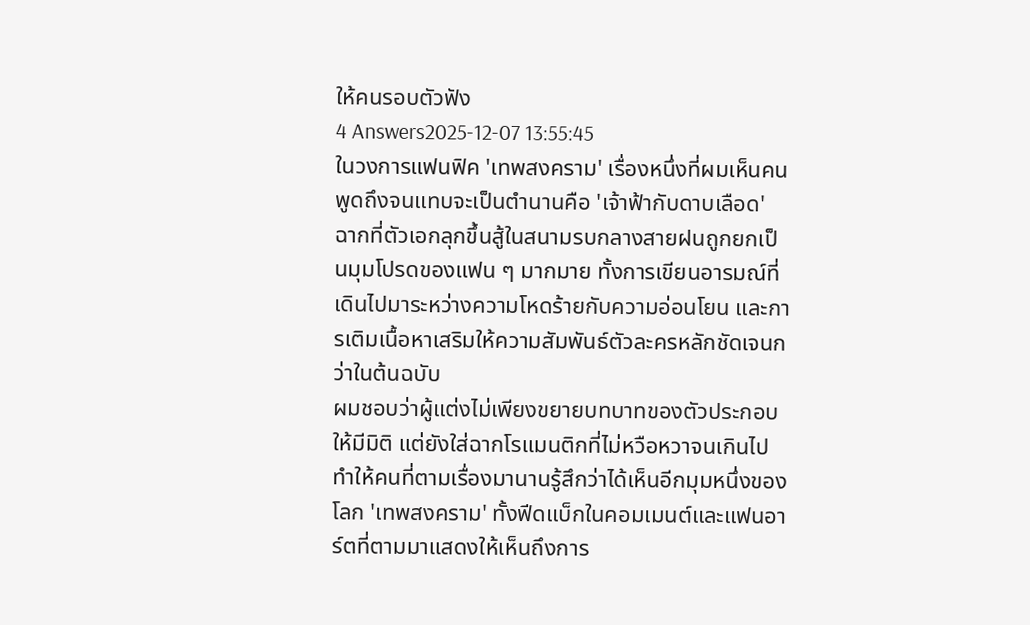ให้คนรอบตัวฟัง
4 Answers2025-12-07 13:55:45
ในวงการแฟนฟิค 'เทพสงคราม' เรื่องหนึ่งที่ผมเห็นคนพูดถึงจนแทบจะเป็นตำนานคือ 'เจ้าฟ้ากับดาบเลือด' ฉากที่ตัวเอกลุกขึ้นสู้ในสนามรบกลางสายฝนถูกยกเป็นมุมโปรดของแฟน ๆ มากมาย ทั้งการเขียนอารมณ์ที่เดินไปมาระหว่างความโหดร้ายกับความอ่อนโยน และการเติมเนื้อหาเสริมให้ความสัมพันธ์ตัวละครหลักชัดเจนกว่าในต้นฉบับ
ผมชอบว่าผู้แต่งไม่เพียงขยายบทบาทของตัวประกอบให้มีมิติ แต่ยังใส่ฉากโรแมนติกที่ไม่หวือหวาจนเกินไป ทำให้คนที่ตามเรื่องมานานรู้สึกว่าได้เห็นอีกมุมหนึ่งของโลก 'เทพสงคราม' ทั้งฟีดแบ็กในคอมเมนต์และแฟนอาร์ตที่ตามมาแสดงให้เห็นถึงการ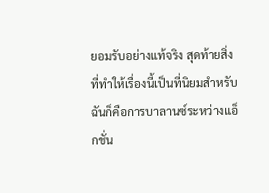ยอมรับอย่างแท้จริง สุดท้ายสิ่งที่ทำให้เรื่องนี้เป็นที่นิยมสำหรับฉันก็คือการบาลานซ์ระหว่างแอ็กชั่น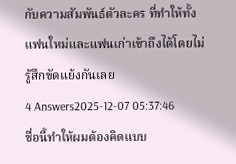กับความสัมพันธ์ตัวละคร ที่ทำให้ทั้งแฟนใหม่และแฟนเก่าเข้าถึงได้โดยไม่รู้สึกขัดแย้งกันเลย
4 Answers2025-12-07 05:37:46
ชื่อนี้ทำให้ผมต้องคิดแบบ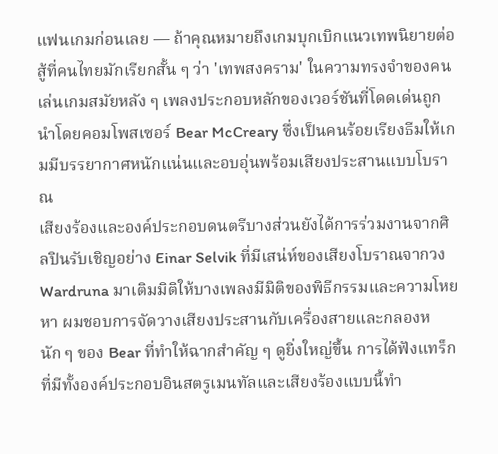แฟนเกมก่อนเลย — ถ้าคุณหมายถึงเกมบุกเบิกแนวเทพนิยายต่อสู้ที่คนไทยมักเรียกสั้น ๆ ว่า 'เทพสงคราม' ในความทรงจำของคนเล่นเกมสมัยหลัง ๆ เพลงประกอบหลักของเวอร์ชันที่โดดเด่นถูกนำโดยคอมโพสเซอร์ Bear McCreary ซึ่งเป็นคนร้อยเรียงธีมให้เกมมีบรรยากาศหนักแน่นและอบอุ่นพร้อมเสียงประสานแบบโบราณ
เสียงร้องและองค์ประกอบดนตรีบางส่วนยังได้การร่วมงานจากศิลปินรับเชิญอย่าง Einar Selvik ที่มีเสน่ห์ของเสียงโบราณจากวง Wardruna มาเติมมิติให้บางเพลงมีมิติของพิธีกรรมและความโหยหา ผมชอบการจัดวางเสียงประสานกับเครื่องสายและกลองหนัก ๆ ของ Bear ที่ทำให้ฉากสำคัญ ๆ ดูยิ่งใหญ่ขึ้น การได้ฟังแทร็กที่มีทั้งองค์ประกอบอินสตรูเมนทัลและเสียงร้องแบบนี้ทำ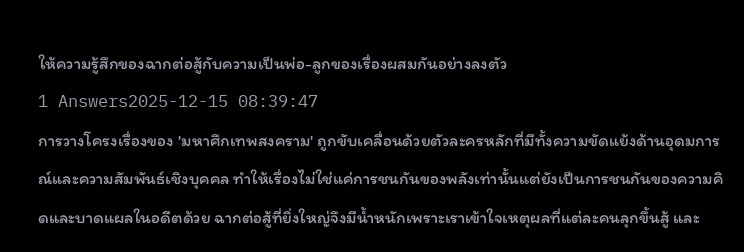ให้ความรู้สึกของฉากต่อสู้กับความเป็นพ่อ-ลูกของเรื่องผสมกันอย่างลงตัว
1 Answers2025-12-15 08:39:47
การวางโครงเรื่องของ 'มหาศึกเทพสงคราม' ถูกขับเคลื่อนด้วยตัวละครหลักที่มีทั้งความขัดแย้งด้านอุดมการณ์และความสัมพันธ์เชิงบุคคล ทำให้เรื่องไม่ใช่แค่การชนกันของพลังเท่านั้นแต่ยังเป็นการชนกันของความคิดและบาดแผลในอดีตด้วย ฉากต่อสู้ที่ยิ่งใหญ่จึงมีน้ำหนักเพราะเราเข้าใจเหตุผลที่แต่ละคนลุกขึ้นสู้ และ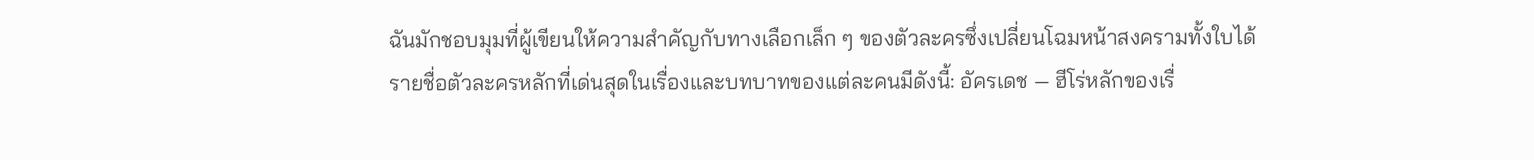ฉันมักชอบมุมที่ผู้เขียนให้ความสำคัญกับทางเลือกเล็ก ๆ ของตัวละครซึ่งเปลี่ยนโฉมหน้าสงครามทั้งใบได้
รายชื่อตัวละครหลักที่เด่นสุดในเรื่องและบทบาทของแต่ละคนมีดังนี้: อัครเดช — ฮีโร่หลักของเรื่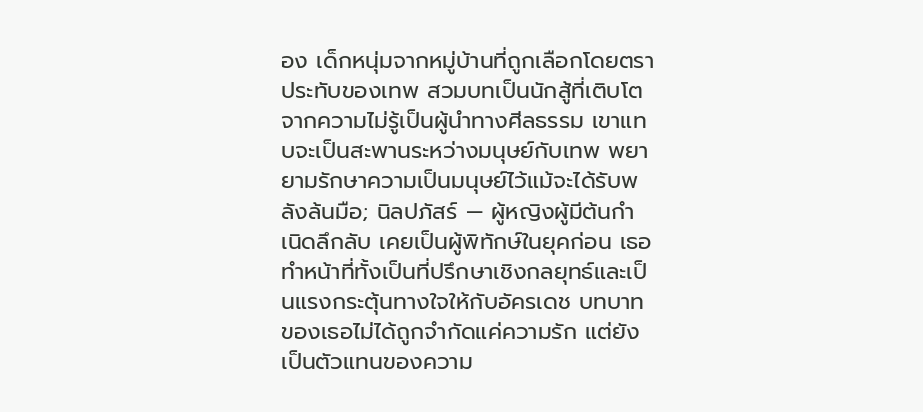อง เด็กหนุ่มจากหมู่บ้านที่ถูกเลือกโดยตราประทับของเทพ สวมบทเป็นนักสู้ที่เติบโตจากความไม่รู้เป็นผู้นำทางศีลธรรม เขาแทบจะเป็นสะพานระหว่างมนุษย์กับเทพ พยายามรักษาความเป็นมนุษย์ไว้แม้จะได้รับพลังล้นมือ; นิลปภัสร์ — ผู้หญิงผู้มีต้นกำเนิดลึกลับ เคยเป็นผู้พิทักษ์ในยุคก่อน เธอทำหน้าที่ทั้งเป็นที่ปรึกษาเชิงกลยุทธ์และเป็นแรงกระตุ้นทางใจให้กับอัครเดช บทบาทของเธอไม่ได้ถูกจำกัดแค่ความรัก แต่ยังเป็นตัวแทนของความ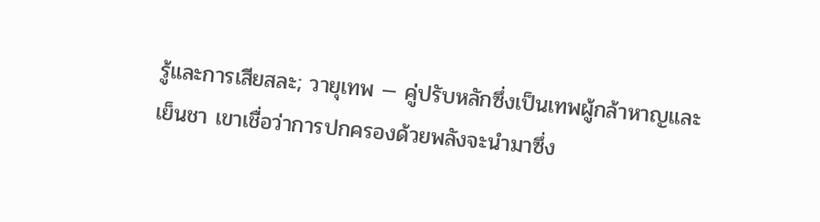รู้และการเสียสละ; วายุเทพ — คู่ปรับหลักซึ่งเป็นเทพผู้กล้าหาญและเย็นชา เขาเชื่อว่าการปกครองด้วยพลังจะนำมาซึ่ง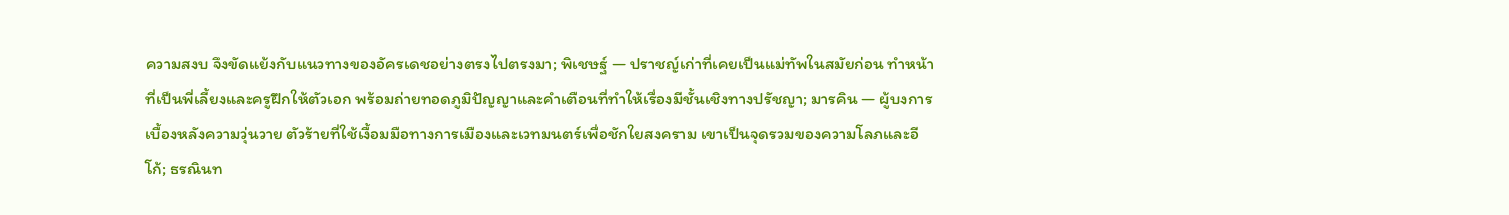ความสงบ จึงขัดแย้งกับแนวทางของอัครเดชอย่างตรงไปตรงมา; พิเชษฐ์ — ปราชญ์เก่าที่เคยเป็นแม่ทัพในสมัยก่อน ทำหน้าที่เป็นพี่เลี้ยงและครูฝึกให้ตัวเอก พร้อมถ่ายทอดภูมิปัญญาและคำเตือนที่ทำให้เรื่องมีชั้นเชิงทางปรัชญา; มารคิน — ผู้บงการเบื้องหลังความวุ่นวาย ตัวร้ายที่ใช้เงื้อมมือทางการเมืองและเวทมนตร์เพื่อชักใยสงคราม เขาเป็นจุดรวมของความโลภและอีโก้; ธรณินท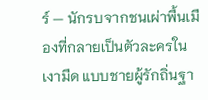ร์ — นักรบจากชนเผ่าพื้นเมืองที่กลายเป็นตัวละครในเงามืด แบบชายผู้รักถิ่นฐา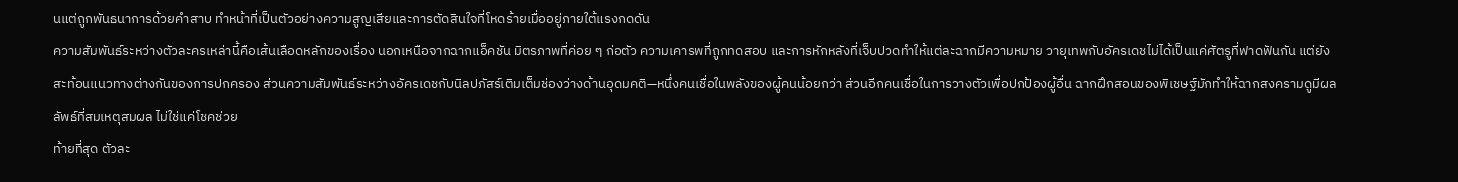นแต่ถูกพันธนาการด้วยคำสาบ ทำหน้าที่เป็นตัวอย่างความสูญเสียและการตัดสินใจที่โหดร้ายเมื่ออยู่ภายใต้แรงกดดัน
ความสัมพันธ์ระหว่างตัวละครเหล่านี้คือเส้นเลือดหลักของเรื่อง นอกเหนือจากฉากแอ็คชัน มิตรภาพที่ค่อย ๆ ก่อตัว ความเคารพที่ถูกทดสอบ และการหักหลังที่เจ็บปวดทำให้แต่ละฉากมีความหมาย วายุเทพกับอัครเดชไม่ได้เป็นแค่ศัตรูที่ฟาดฟันกัน แต่ยังสะท้อนแนวทางต่างกันของการปกครอง ส่วนความสัมพันธ์ระหว่างอัครเดชกับนิลปภัสร์เติมเต็มช่องว่างด้านอุดมคติ—หนึ่งคนเชื่อในพลังของผู้คนน้อยกว่า ส่วนอีกคนเชื่อในการวางตัวเพื่อปกป้องผู้อื่น ฉากฝึกสอนของพิเชษฐ์มักทำให้ฉากสงครามดูมีผลลัพธ์ที่สมเหตุสมผล ไม่ใช่แค่โชคช่วย
ท้ายที่สุด ตัวละ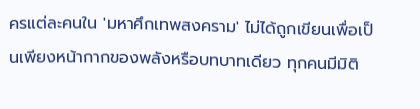ครแต่ละคนใน 'มหาศึกเทพสงคราม' ไม่ได้ถูกเขียนเพื่อเป็นเพียงหน้ากากของพลังหรือบทบาทเดียว ทุกคนมีมิติ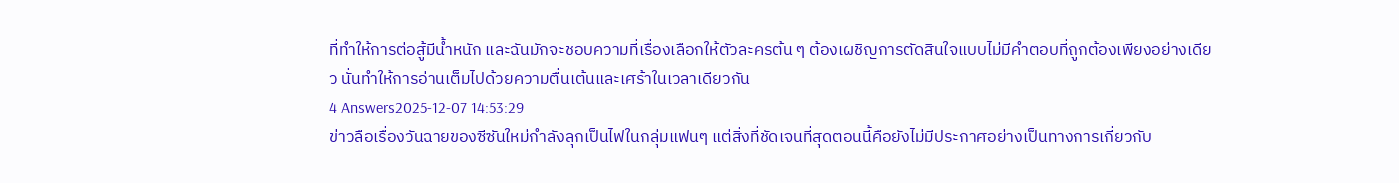ที่ทำให้การต่อสู้มีน้ำหนัก และฉันมักจะชอบความที่เรื่องเลือกให้ตัวละครต้น ๆ ต้องเผชิญการตัดสินใจแบบไม่มีคำตอบที่ถูกต้องเพียงอย่างเดียว นั่นทำให้การอ่านเต็มไปด้วยความตื่นเต้นและเศร้าในเวลาเดียวกัน
4 Answers2025-12-07 14:53:29
ข่าวลือเรื่องวันฉายของซีซันใหม่กำลังลุกเป็นไฟในกลุ่มแฟนๆ แต่สิ่งที่ชัดเจนที่สุดตอนนี้คือยังไม่มีประกาศอย่างเป็นทางการเกี่ยวกับ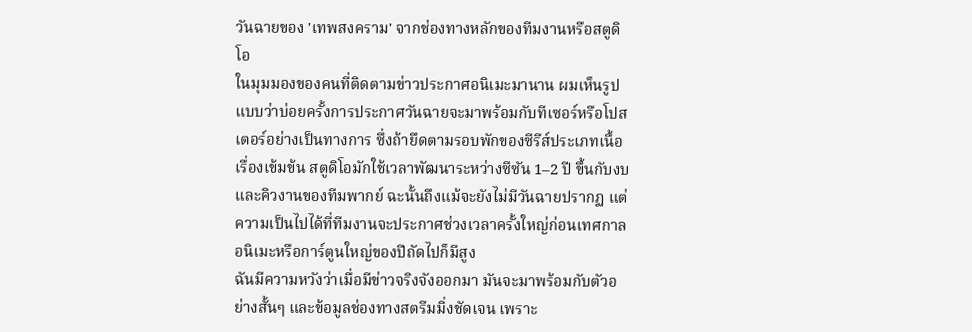วันฉายของ 'เทพสงคราม' จากช่องทางหลักของทีมงานหรือสตูดิโอ
ในมุมมองของคนที่ติดตามข่าวประกาศอนิเมะมานาน ผมเห็นรูปแบบว่าบ่อยครั้งการประกาศวันฉายจะมาพร้อมกับทีเซอร์หรือโปสเตอร์อย่างเป็นทางการ ซึ่งถ้ายึดตามรอบพักของซีรีส์ประเภทเนื้อเรื่องเข้มข้น สตูดิโอมักใช้เวลาพัฒนาระหว่างซีซัน 1–2 ปี ขึ้นกับงบและคิวงานของทีมพากย์ ฉะนั้นถึงแม้จะยังไม่มีวันฉายปรากฏ แต่ความเป็นไปได้ที่ทีมงานจะประกาศช่วงเวลาครั้งใหญ่ก่อนเทศกาลอนิเมะหรือการ์ตูนใหญ่ของปีถัดไปก็มีสูง
ฉันมีความหวังว่าเมื่อมีข่าวจริงจังออกมา มันจะมาพร้อมกับตัวอย่างสั้นๆ และข้อมูลช่องทางสตรีมมิ่งชัดเจน เพราะ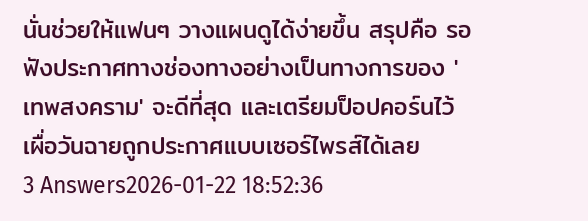นั่นช่วยให้แฟนๆ วางแผนดูได้ง่ายขึ้น สรุปคือ รอฟังประกาศทางช่องทางอย่างเป็นทางการของ 'เทพสงคราม' จะดีที่สุด และเตรียมป็อปคอร์นไว้เผื่อวันฉายถูกประกาศแบบเซอร์ไพรส์ได้เลย
3 Answers2026-01-22 18:52:36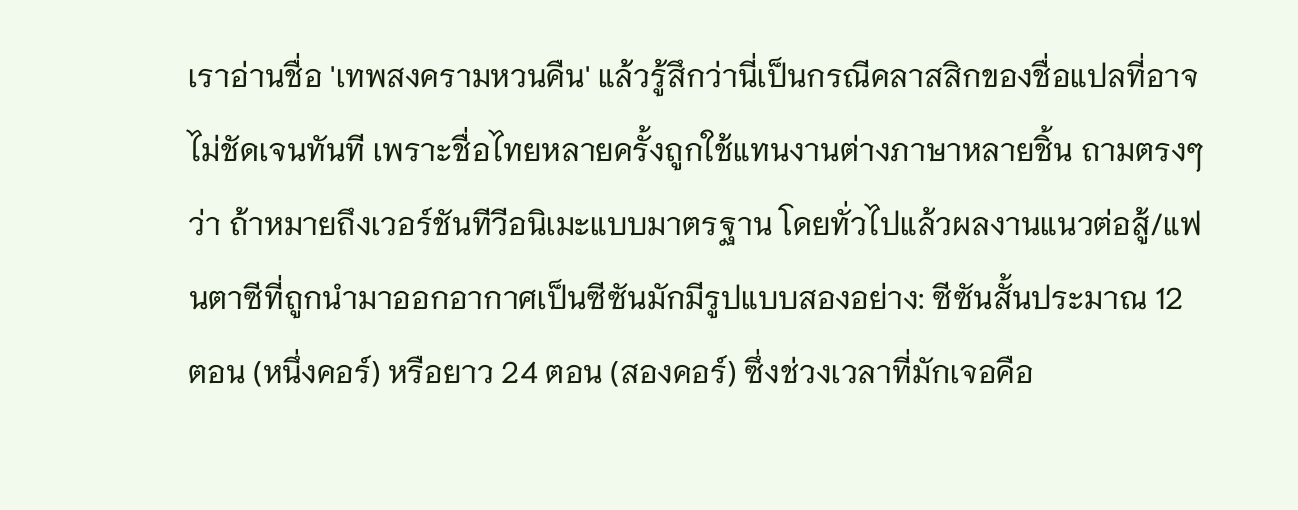เราอ่านชื่อ 'เทพสงครามหวนคืน' แล้วรู้สึกว่านี่เป็นกรณีคลาสสิกของชื่อแปลที่อาจไม่ชัดเจนทันที เพราะชื่อไทยหลายครั้งถูกใช้แทนงานต่างภาษาหลายชิ้น ถามตรงๆว่า ถ้าหมายถึงเวอร์ชันทีวีอนิเมะแบบมาตรฐาน โดยทั่วไปแล้วผลงานแนวต่อสู้/แฟนตาซีที่ถูกนำมาออกอากาศเป็นซีซันมักมีรูปแบบสองอย่าง: ซีซันสั้นประมาณ 12 ตอน (หนึ่งคอร์) หรือยาว 24 ตอน (สองคอร์) ซึ่งช่วงเวลาที่มักเจอคือ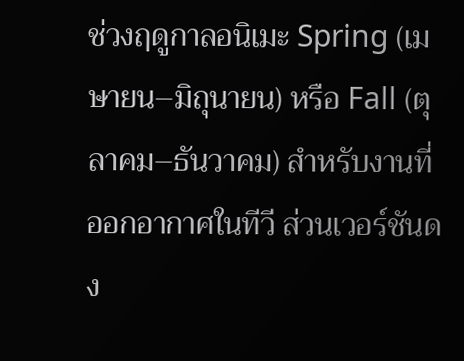ช่วงฤดูกาลอนิเมะ Spring (เมษายน–มิถุนายน) หรือ Fall (ตุลาคม–ธันวาคม) สำหรับงานที่ออกอากาศในทีวี ส่วนเวอร์ชันดง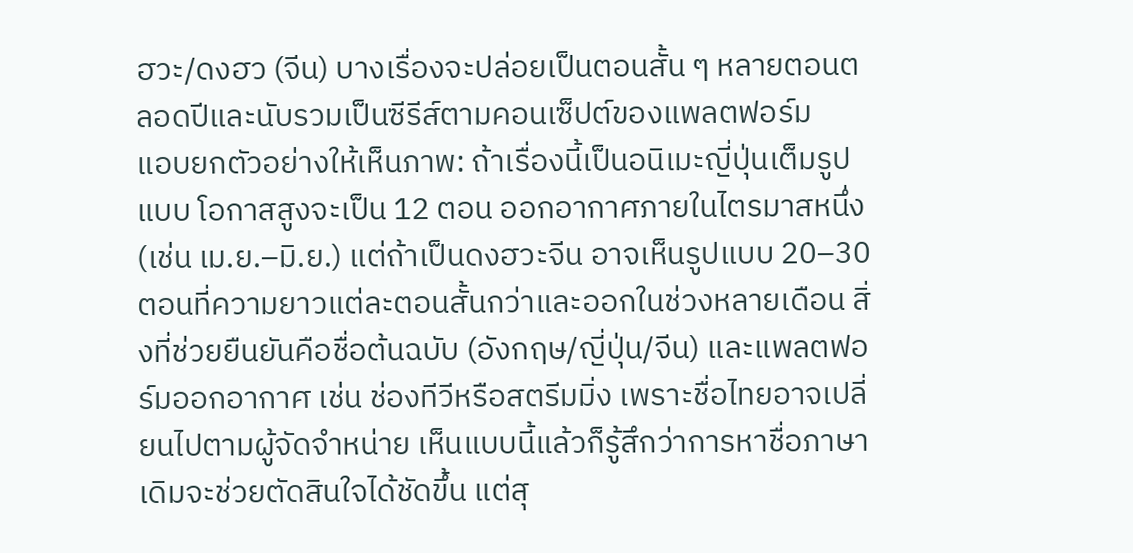ฮวะ/ดงฮว (จีน) บางเรื่องจะปล่อยเป็นตอนสั้น ๆ หลายตอนตลอดปีและนับรวมเป็นซีรีส์ตามคอนเซ็ปต์ของแพลตฟอร์ม
แอบยกตัวอย่างให้เห็นภาพ: ถ้าเรื่องนี้เป็นอนิเมะญี่ปุ่นเต็มรูปแบบ โอกาสสูงจะเป็น 12 ตอน ออกอากาศภายในไตรมาสหนึ่ง (เช่น เม.ย.–มิ.ย.) แต่ถ้าเป็นดงฮวะจีน อาจเห็นรูปแบบ 20–30 ตอนที่ความยาวแต่ละตอนสั้นกว่าและออกในช่วงหลายเดือน สิ่งที่ช่วยยืนยันคือชื่อต้นฉบับ (อังกฤษ/ญี่ปุ่น/จีน) และแพลตฟอร์มออกอากาศ เช่น ช่องทีวีหรือสตรีมมิ่ง เพราะชื่อไทยอาจเปลี่ยนไปตามผู้จัดจำหน่าย เห็นแบบนี้แล้วก็รู้สึกว่าการหาชื่อภาษาเดิมจะช่วยตัดสินใจได้ชัดขึ้น แต่สุ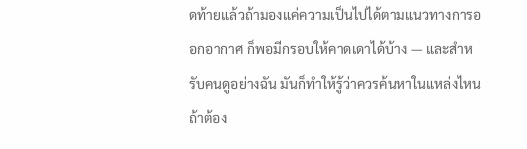ดท้ายแล้วถ้ามองแค่ความเป็นไปได้ตามแนวทางการออกอากาศ ก็พอมีกรอบให้คาดเดาได้บ้าง — และสำหรับคนดูอย่างฉัน มันก็ทำให้รู้ว่าควรค้นหาในแหล่งไหนถ้าต้อง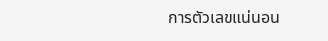การตัวเลขแน่นอน